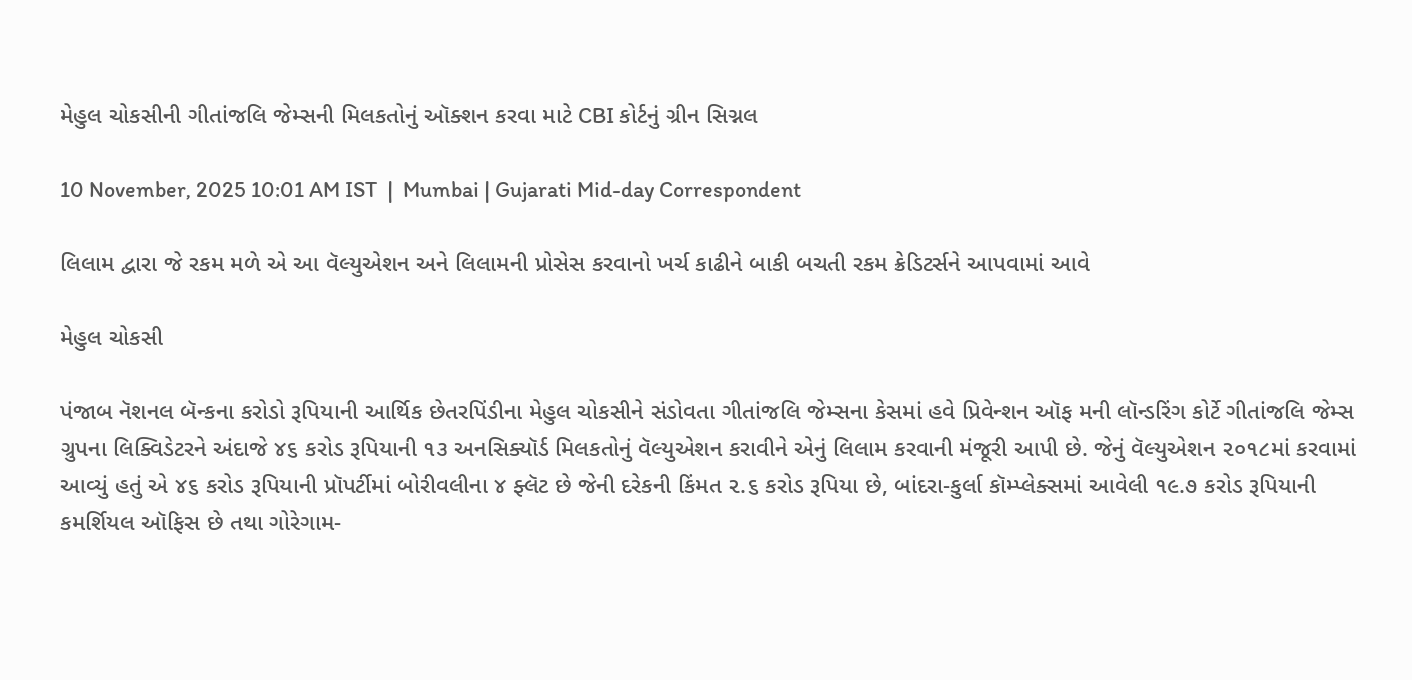મેહુલ ચોકસીની ગીતાંજલિ જેમ્સની મિલકતોનું ઑક્શન કરવા માટે CBI કોર્ટનું ગ્રીન સિગ્નલ

10 November, 2025 10:01 AM IST  |  Mumbai | Gujarati Mid-day Correspondent

લિલામ દ્વારા જે રકમ મળે એ આ વૅલ્યુએશન અને લિલામની પ્રોસેસ કરવાનો ખર્ચ કાઢીને બાકી બચતી રકમ ક્રેડિટર્સને આપવામાં આવે

મેહુલ ચોકસી

પંજાબ નૅશનલ બૅન્કના કરોડો રૂપિયાની આર્થિક છેતરપિંડીના મેહુલ ચોકસીને સંડોવતા ગીતાંજલિ જેમ્સના કેસમાં હવે પ્રિવેન્શન ઑફ મની લૉન્ડરિંગ કોર્ટે ગીતાંજલિ જેમ્સ ગ્રુપના લિક્વિડેટરને અંદાજે ૪૬ કરોડ રૂપિયાની ૧૩ અનસિક્યૉર્ડ મિલકતોનું વૅલ્યુએશન કરાવીને એનું લિલામ કરવાની મંજૂરી આપી છે. જેનું વૅલ્યુએશન ૨૦૧૮માં કરવામાં આવ્યું હતું એ ૪૬ કરોડ રૂપિયાની પ્રૉપર્ટીમાં બોરીવલીના ૪ ફ્લૅટ છે જેની દરેકની કિંમત ૨.૬ કરોડ રૂપિયા છે, બાંદરા-કુર્લા કૉમ્પ્લેક્સમાં આવેલી ૧૯.૭ કરોડ રૂપિયાની કમર્શિયલ ઑફિસ છે તથા ગોરેગામ-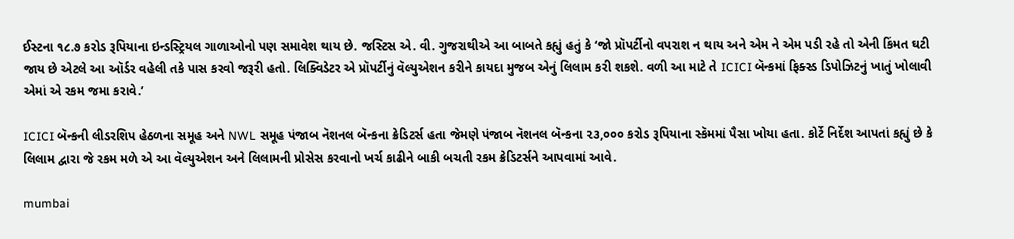ઈસ્ટના ૧૮.૭ કરોડ રૂપિયાના ઇન્ડસ્ટ્રિયલ ગાળાઓનો પણ સમાવેશ થાય છે. જસ્ટિસ એ. વી. ગુજરાથીએ આ બાબતે કહ્યું હતું કે ‘જો પ્રૉપર્ટીનો વપરાશ ન થાય અને એમ ને એમ પડી રહે તો એની કિંમત ઘટી જાય છે એટલે આ ઑર્ડર વહેલી તકે પાસ કરવો જરૂરી હતો. લિક્વિડેટર એ પ્રૉપર્ટીનું વૅલ્યુએશન કરીને કાયદા મુજબ એનું લિલામ કરી શકશે. વળી આ માટે તે ICICI બૅન્કમાં ફિક્સ્ડ ડિપોઝિટનું ખાતું ખોલાવી એમાં એ રકમ જમા કરાવે.’

ICICI બૅન્કની લીડરશિપ હેઠળના સમૂહ અને NWL સમૂહ પંજાબ નૅશનલ બૅન્કના ક્રેડિટર્સ હતા જેમણે પંજાબ નૅશનલ બૅન્કના ૨૩,૦૦૦ કરોડ રૂપિયાના સ્કૅમમાં પૈસા ખોયા હતા. કોર્ટે નિર્દેશ આપતાં કહ્યું છે કે લિલામ દ્વારા જે રકમ મળે એ આ વૅલ્યુએશન અને લિલામની પ્રોસેસ કરવાનો ખર્ચ કાઢીને બાકી બચતી રકમ ક્રેડિટર્સને આપવામાં આવે.

mumbai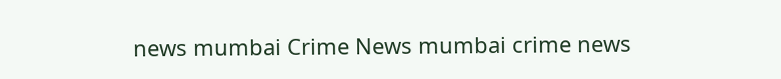news mumbai Crime News mumbai crime news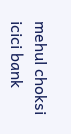mehul choksi icici bank